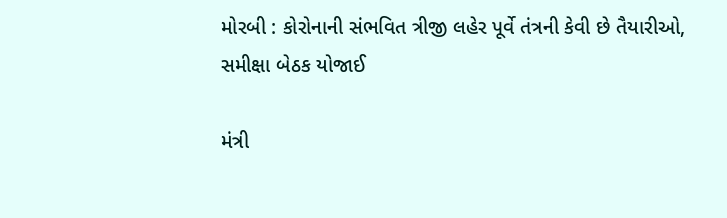મોરબી : કોરોનાની સંભવિત ત્રીજી લહેર પૂર્વે તંત્રની કેવી છે તૈયારીઓ, સમીક્ષા બેઠક યોજાઈ

મંત્રી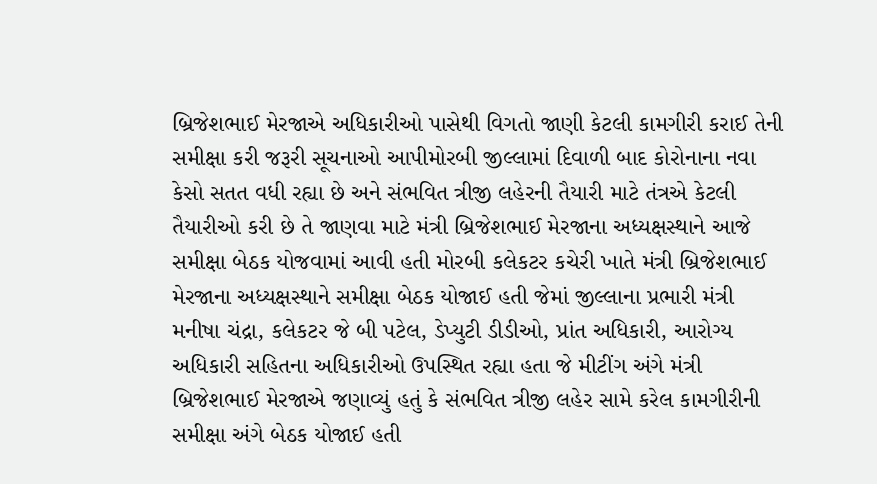બ્રિજેશભાઈ મેરજાએ અધિકારીઓ પાસેથી વિગતો જાણી કેટલી કામગીરી કરાઈ તેની સમીક્ષા કરી જરૂરી સૂચનાઓ આપીમોરબી જીલ્લામાં દિવાળી બાદ કોરોનાના નવા કેસો સતત વધી રહ્યા છે અને સંભવિત ત્રીજી લહેરની તૈયારી માટે તંત્રએ કેટલી તૈયારીઓ કરી છે તે જાણવા માટે મંત્રી બ્રિજેશભાઈ મેરજાના અધ્યક્ષસ્થાને આજે સમીક્ષા બેઠક યોજવામાં આવી હતી મોરબી કલેકટર કચેરી ખાતે મંત્રી બ્રિજેશભાઈ મેરજાના અધ્યક્ષસ્થાને સમીક્ષા બેઠક યોજાઈ હતી જેમાં જીલ્લાના પ્રભારી મંત્રી મનીષા ચંદ્રા, કલેકટર જે બી પટેલ, ડેપ્યુટી ડીડીઓ, પ્રાંત અધિકારી, આરોગ્ય અધિકારી સહિતના અધિકારીઓ ઉપસ્થિત રહ્યા હતા જે મીટીંગ અંગે મંત્રી બ્રિજેશભાઈ મેરજાએ જણાવ્યું હતું કે સંભવિત ત્રીજી લહેર સામે કરેલ કામગીરીની સમીક્ષા અંગે બેઠક યોજાઈ હતી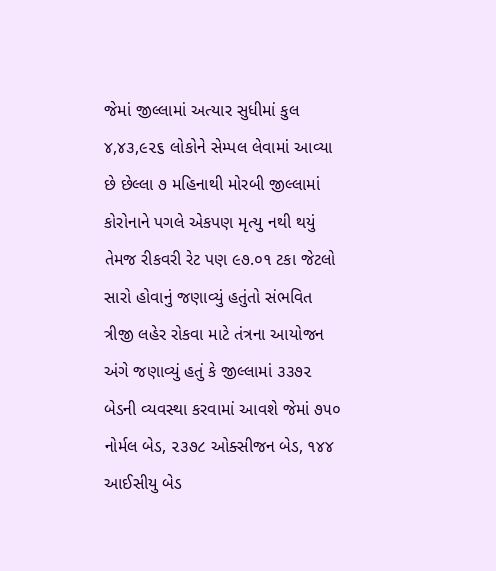જેમાં જીલ્લામાં અત્યાર સુધીમાં કુલ ૪,૪૩,૯૨૬ લોકોને સેમ્પલ લેવામાં આવ્યા છે છેલ્લા ૭ મહિનાથી મોરબી જીલ્લામાં કોરોનાને પગલે એકપણ મૃત્યુ નથી થયું તેમજ રીકવરી રેટ પણ ૯૭.૦૧ ટકા જેટલો સારો હોવાનું જણાવ્યું હતુંતો સંભવિત ત્રીજી લહેર રોકવા માટે તંત્રના આયોજન અંગે જણાવ્યું હતું કે જીલ્લામાં ૩૩૭૨ બેડની વ્યવસ્થા કરવામાં આવશે જેમાં ૭૫૦ નોર્મલ બેડ, ૨૩૭૮ ઓક્સીજન બેડ, ૧૪૪ આઈસીયુ બેડ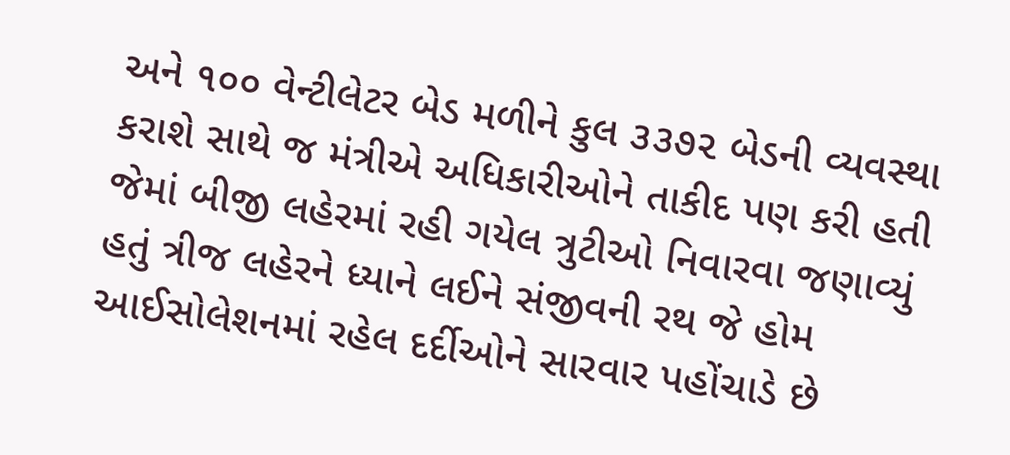અને ૧૦૦ વેન્ટીલેટર બેડ મળીને કુલ ૩૩૭૨ બેડની વ્યવસ્થા કરાશે સાથે જ મંત્રીએ અધિકારીઓને તાકીદ પણ કરી હતી જેમાં બીજી લહેરમાં રહી ગયેલ ત્રુટીઓ નિવારવા જણાવ્યું હતું ત્રીજ લહેરને ધ્યાને લઈને સંજીવની રથ જે હોમ આઈસોલેશનમાં રહેલ દર્દીઓને સારવાર પહોંચાડે છે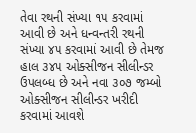તેવા રથની સંખ્યા ૧૫ કરવામાં આવી છે અને ધન્વન્તરી રથની સંખ્યા ૪૫ કરવામાં આવી છે તેમજ હાલ ૩૪૫ ઓક્સીજન સીલીન્ડર ઉપલબ્ધ છે અને નવા ૩૦૭ જમ્બો ઓક્સીજન સીલીન્ડર ખરીદી કરવામાં આવશે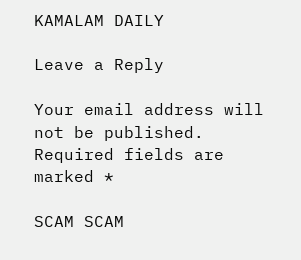KAMALAM DAILY

Leave a Reply

Your email address will not be published. Required fields are marked *

SCAM SCAM